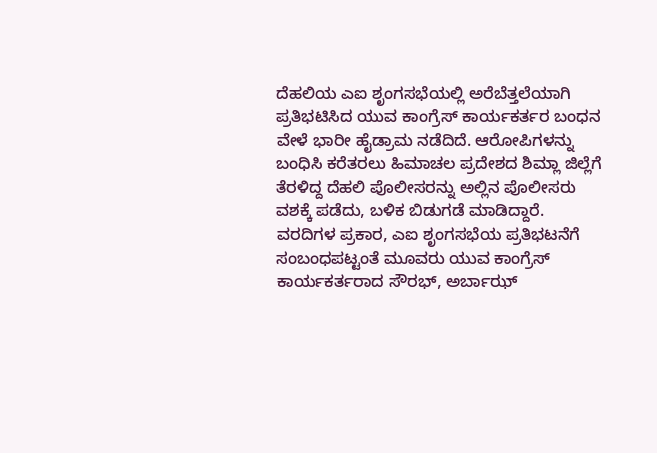ದೆಹಲಿಯ ಎಐ ಶೃಂಗಸಭೆಯಲ್ಲಿ ಅರೆಬೆತ್ತಲೆಯಾಗಿ ಪ್ರತಿಭಟಿಸಿದ ಯುವ ಕಾಂಗ್ರೆಸ್ ಕಾರ್ಯಕರ್ತರ ಬಂಧನ ವೇಳೆ ಭಾರೀ ಹೈಡ್ರಾಮ ನಡೆದಿದೆ. ಆರೋಪಿಗಳನ್ನು ಬಂಧಿಸಿ ಕರೆತರಲು ಹಿಮಾಚಲ ಪ್ರದೇಶದ ಶಿಮ್ಲಾ ಜಿಲ್ಲೆಗೆ ತೆರಳಿದ್ದ ದೆಹಲಿ ಪೊಲೀಸರನ್ನು ಅಲ್ಲಿನ ಪೊಲೀಸರು ವಶಕ್ಕೆ ಪಡೆದು, ಬಳಿಕ ಬಿಡುಗಡೆ ಮಾಡಿದ್ದಾರೆ.
ವರದಿಗಳ ಪ್ರಕಾರ, ಎಐ ಶೃಂಗಸಭೆಯ ಪ್ರತಿಭಟನೆಗೆ ಸಂಬಂಧಪಟ್ಟಂತೆ ಮೂವರು ಯುವ ಕಾಂಗ್ರೆಸ್ ಕಾರ್ಯಕರ್ತರಾದ ಸೌರಭ್, ಅರ್ಬಾಝ್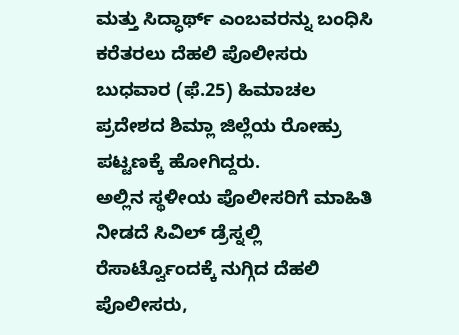ಮತ್ತು ಸಿದ್ಧಾರ್ಥ್ ಎಂಬವರನ್ನು ಬಂಧಿಸಿ ಕರೆತರಲು ದೆಹಲಿ ಪೊಲೀಸರು ಬುಧವಾರ (ಫೆ.25) ಹಿಮಾಚಲ ಪ್ರದೇಶದ ಶಿಮ್ಲಾ ಜಿಲ್ಲೆಯ ರೋಹ್ರು ಪಟ್ಟಣಕ್ಕೆ ಹೋಗಿದ್ದರು.
ಅಲ್ಲಿನ ಸ್ಥಳೀಯ ಪೊಲೀಸರಿಗೆ ಮಾಹಿತಿ ನೀಡದೆ ಸಿವಿಲ್ ಡ್ರೆಸ್ನಲ್ಲಿ ರೆಸಾರ್ಟ್ವೊಂದಕ್ಕೆ ನುಗ್ಗಿದ ದೆಹಲಿ ಪೊಲೀಸರು,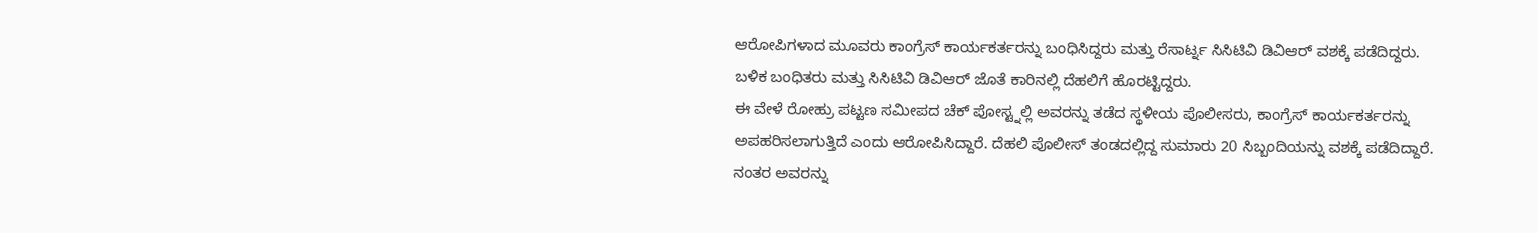ಆರೋಪಿಗಳಾದ ಮೂವರು ಕಾಂಗ್ರೆಸ್ ಕಾರ್ಯಕರ್ತರನ್ನು ಬಂಧಿಸಿದ್ದರು ಮತ್ತು ರೆಸಾರ್ಟ್ನ ಸಿಸಿಟಿವಿ ಡಿವಿಆರ್ ವಶಕ್ಕೆ ಪಡೆದಿದ್ದರು. ಬಳಿಕ ಬಂಧಿತರು ಮತ್ತು ಸಿಸಿಟಿವಿ ಡಿವಿಆರ್ ಜೊತೆ ಕಾರಿನಲ್ಲಿ ದೆಹಲಿಗೆ ಹೊರಟ್ಟಿದ್ದರು.
ಈ ವೇಳೆ ರೋಹ್ರು ಪಟ್ಟಣ ಸಮೀಪದ ಚೆಕ್ ಪೋಸ್ಟ್ನಲ್ಲಿ ಅವರನ್ನು ತಡೆದ ಸ್ಥಳೀಯ ಪೊಲೀಸರು, ಕಾಂಗ್ರೆಸ್ ಕಾರ್ಯಕರ್ತರನ್ನು ಅಪಹರಿಸಲಾಗುತ್ತಿದೆ ಎಂದು ಆರೋಪಿಸಿದ್ದಾರೆ. ದೆಹಲಿ ಪೊಲೀಸ್ ತಂಡದಲ್ಲಿದ್ದ ಸುಮಾರು 20 ಸಿಬ್ಬಂದಿಯನ್ನು ವಶಕ್ಕೆ ಪಡೆದಿದ್ದಾರೆ. ನಂತರ ಅವರನ್ನು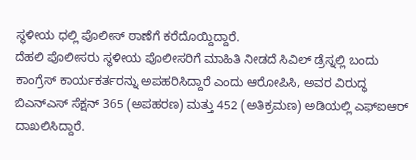ಸ್ಥಳೀಯ ಧಲ್ಲಿ ಪೊಲೀಸ್ ಠಾಣೆಗೆ ಕರೆದೊಯ್ದಿದ್ದಾರೆ.
ದೆಹಲಿ ಪೊಲೀಸರು ಸ್ಥಳೀಯ ಪೊಲೀಸರಿಗೆ ಮಾಹಿತಿ ನೀಡದೆ ಸಿವಿಲ್ ಡ್ರೆಸ್ನಲ್ಲಿ ಬಂದು ಕಾಂಗ್ರೆಸ್ ಕಾರ್ಯಕರ್ತರನ್ನು ಅಪಹರಿಸಿದ್ದಾರೆ ಎಂದು ಆರೋಪಿಸಿ, ಅವರ ವಿರುದ್ಧ ಬಿಎನ್ಎಸ್ ಸೆಕ್ಷನ್ 365 (ಅಪಹರಣ) ಮತ್ತು 452 (ಅತಿಕ್ರಮಣ) ಅಡಿಯಲ್ಲಿ ಎಫ್ಐಆರ್ ದಾಖಲಿಸಿದ್ದಾರೆ.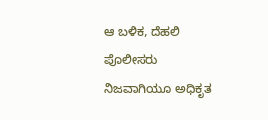ಆ ಬಳಿಕ, ದೆಹಲಿ ಪೊಲೀಸರು ನಿಜವಾಗಿಯೂ ಅಧಿಕೃತ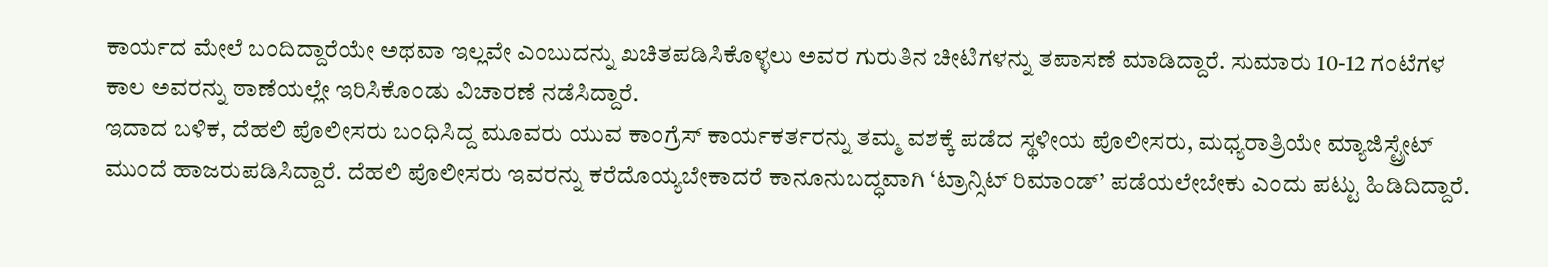ಕಾರ್ಯದ ಮೇಲೆ ಬಂದಿದ್ದಾರೆಯೇ ಅಥವಾ ಇಲ್ಲವೇ ಎಂಬುದನ್ನು ಖಚಿತಪಡಿಸಿಕೊಳ್ಳಲು ಅವರ ಗುರುತಿನ ಚೀಟಿಗಳನ್ನು ತಪಾಸಣೆ ಮಾಡಿದ್ದಾರೆ. ಸುಮಾರು 10-12 ಗಂಟೆಗಳ ಕಾಲ ಅವರನ್ನು ಠಾಣೆಯಲ್ಲೇ ಇರಿಸಿಕೊಂಡು ವಿಚಾರಣೆ ನಡೆಸಿದ್ದಾರೆ.
ಇದಾದ ಬಳಿಕ, ದೆಹಲಿ ಪೊಲೀಸರು ಬಂಧಿಸಿದ್ದ ಮೂವರು ಯುವ ಕಾಂಗ್ರೆಸ್ ಕಾರ್ಯಕರ್ತರನ್ನು ತಮ್ಮ ವಶಕ್ಕೆ ಪಡೆದ ಸ್ಥಳೀಯ ಪೊಲೀಸರು, ಮಧ್ಯರಾತ್ರಿಯೇ ಮ್ಯಾಜಿಸ್ಟ್ರೇಟ್ ಮುಂದೆ ಹಾಜರುಪಡಿಸಿದ್ದಾರೆ. ದೆಹಲಿ ಪೊಲೀಸರು ಇವರನ್ನು ಕರೆದೊಯ್ಯಬೇಕಾದರೆ ಕಾನೂನುಬದ್ಧವಾಗಿ ‘ಟ್ರಾನ್ಸಿಟ್ ರಿಮಾಂಡ್’ ಪಡೆಯಲೇಬೇಕು ಎಂದು ಪಟ್ಟು ಹಿಡಿದಿದ್ದಾರೆ.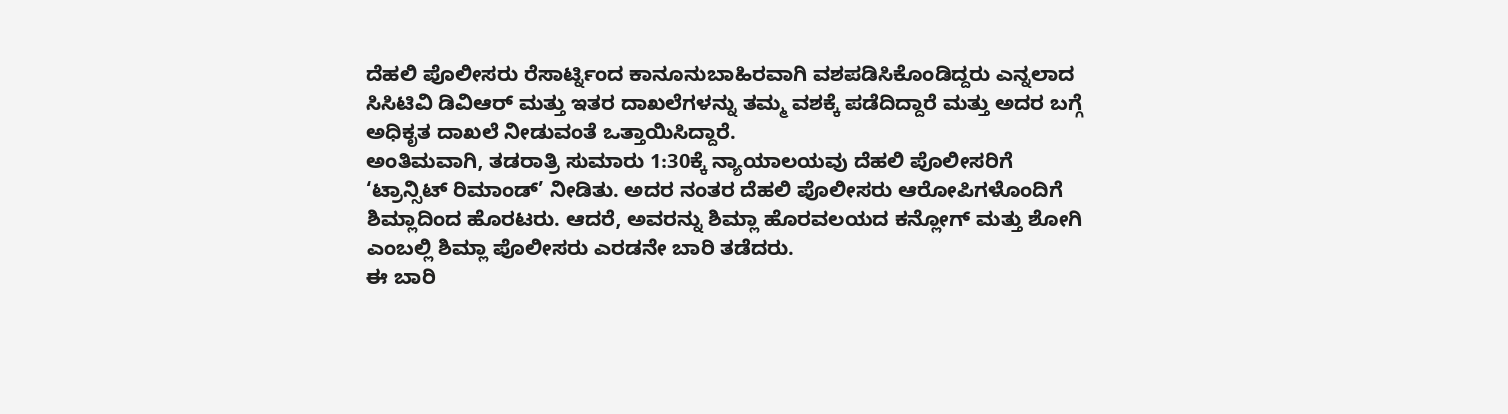ದೆಹಲಿ ಪೊಲೀಸರು ರೆಸಾರ್ಟ್ನಿಂದ ಕಾನೂನುಬಾಹಿರವಾಗಿ ವಶಪಡಿಸಿಕೊಂಡಿದ್ದರು ಎನ್ನಲಾದ ಸಿಸಿಟಿವಿ ಡಿವಿಆರ್ ಮತ್ತು ಇತರ ದಾಖಲೆಗಳನ್ನು ತಮ್ಮ ವಶಕ್ಕೆ ಪಡೆದಿದ್ದಾರೆ ಮತ್ತು ಅದರ ಬಗ್ಗೆ ಅಧಿಕೃತ ದಾಖಲೆ ನೀಡುವಂತೆ ಒತ್ತಾಯಿಸಿದ್ದಾರೆ.
ಅಂತಿಮವಾಗಿ, ತಡರಾತ್ರಿ ಸುಮಾರು 1:30ಕ್ಕೆ ನ್ಯಾಯಾಲಯವು ದೆಹಲಿ ಪೊಲೀಸರಿಗೆ ‘ಟ್ರಾನ್ಸಿಟ್ ರಿಮಾಂಡ್’ ನೀಡಿತು. ಅದರ ನಂತರ ದೆಹಲಿ ಪೊಲೀಸರು ಆರೋಪಿಗಳೊಂದಿಗೆ ಶಿಮ್ಲಾದಿಂದ ಹೊರಟರು. ಆದರೆ, ಅವರನ್ನು ಶಿಮ್ಲಾ ಹೊರವಲಯದ ಕನ್ಲೋಗ್ ಮತ್ತು ಶೋಗಿ ಎಂಬಲ್ಲಿ ಶಿಮ್ಲಾ ಪೊಲೀಸರು ಎರಡನೇ ಬಾರಿ ತಡೆದರು.
ಈ ಬಾರಿ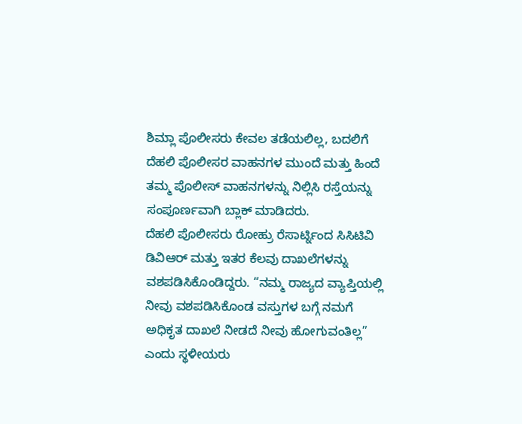ಶಿಮ್ಲಾ ಪೊಲೀಸರು ಕೇವಲ ತಡೆಯಲಿಲ್ಲ, ಬದಲಿಗೆ ದೆಹಲಿ ಪೊಲೀಸರ ವಾಹನಗಳ ಮುಂದೆ ಮತ್ತು ಹಿಂದೆ ತಮ್ಮ ಪೊಲೀಸ್ ವಾಹನಗಳನ್ನು ನಿಲ್ಲಿಸಿ ರಸ್ತೆಯನ್ನು ಸಂಪೂರ್ಣವಾಗಿ ಬ್ಲಾಕ್ ಮಾಡಿದರು.
ದೆಹಲಿ ಪೊಲೀಸರು ರೋಹ್ರು ರೆಸಾರ್ಟ್ನಿಂದ ಸಿಸಿಟಿವಿ ಡಿವಿಆರ್ ಮತ್ತು ಇತರ ಕೆಲವು ದಾಖಲೆಗಳನ್ನು ವಶಪಡಿಸಿಕೊಂಡಿದ್ದರು. “ನಮ್ಮ ರಾಜ್ಯದ ವ್ಯಾಪ್ತಿಯಲ್ಲಿ ನೀವು ವಶಪಡಿಸಿಕೊಂಡ ವಸ್ತುಗಳ ಬಗ್ಗೆ ನಮಗೆ ಅಧಿಕೃತ ದಾಖಲೆ ನೀಡದೆ ನೀವು ಹೋಗುವಂತಿಲ್ಲ” ಎಂದು ಸ್ಥಳೀಯರು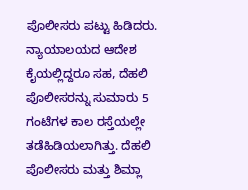ಪೊಲೀಸರು ಪಟ್ಟು ಹಿಡಿದರು.
ನ್ಯಾಯಾಲಯದ ಆದೇಶ ಕೈಯಲ್ಲಿದ್ದರೂ ಸಹ, ದೆಹಲಿ ಪೊಲೀಸರನ್ನು ಸುಮಾರು 5 ಗಂಟೆಗಳ ಕಾಲ ರಸ್ತೆಯಲ್ಲೇ ತಡೆಹಿಡಿಯಲಾಗಿತ್ತು. ದೆಹಲಿ ಪೊಲೀಸರು ಮತ್ತು ಶಿಮ್ಲಾ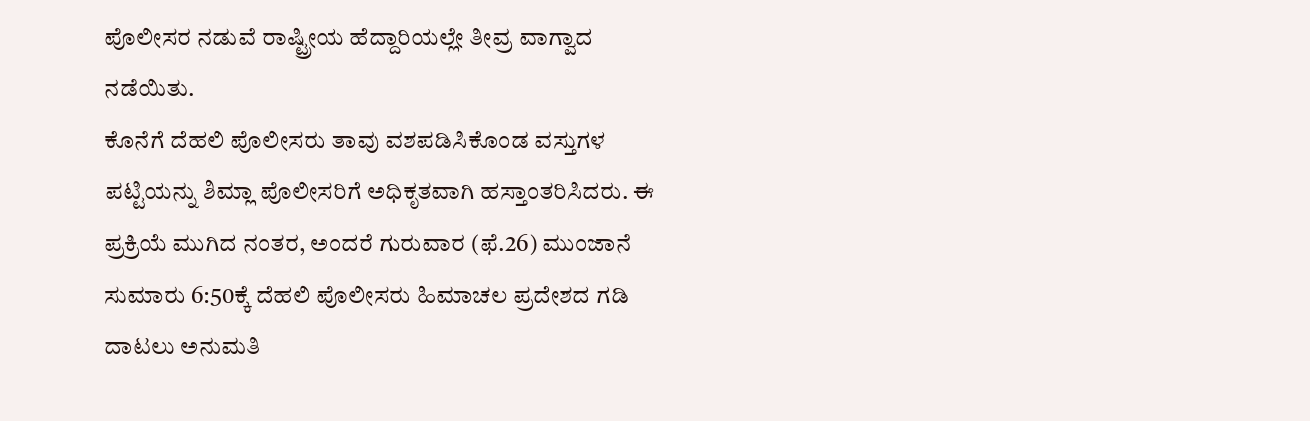ಪೊಲೀಸರ ನಡುವೆ ರಾಷ್ಟ್ರೀಯ ಹೆದ್ದಾರಿಯಲ್ಲೇ ತೀವ್ರ ವಾಗ್ವಾದ ನಡೆಯಿತು.
ಕೊನೆಗೆ ದೆಹಲಿ ಪೊಲೀಸರು ತಾವು ವಶಪಡಿಸಿಕೊಂಡ ವಸ್ತುಗಳ ಪಟ್ಟಿಯನ್ನು ಶಿಮ್ಲಾ ಪೊಲೀಸರಿಗೆ ಅಧಿಕೃತವಾಗಿ ಹಸ್ತಾಂತರಿಸಿದರು. ಈ ಪ್ರಕ್ರಿಯೆ ಮುಗಿದ ನಂತರ, ಅಂದರೆ ಗುರುವಾರ (ಫೆ.26) ಮುಂಜಾನೆ ಸುಮಾರು 6:50ಕ್ಕೆ ದೆಹಲಿ ಪೊಲೀಸರು ಹಿಮಾಚಲ ಪ್ರದೇಶದ ಗಡಿ ದಾಟಲು ಅನುಮತಿ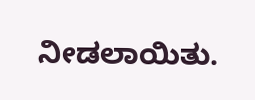ನೀಡಲಾಯಿತು.